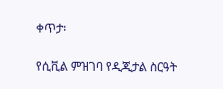ቀጥታ፡

የሲቪል ምዝገባ የዲጂታል ስርዓት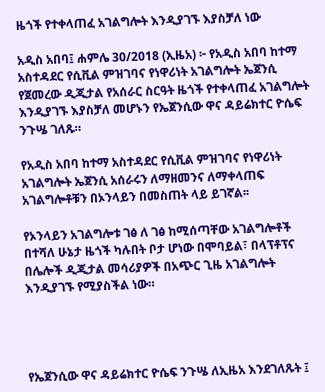ዜጎች የተቀላጠፈ አገልግሎት እንዲያገኙ እያስቻለ ነው

አዲስ አበባ፤ ሐምሌ 30/2018 (ኢዜአ) ፦ የአዲስ አበባ ከተማ አስተዳደር የሲቪል ምዝገባና የነዋሪነት አገልግሎት ኤጀንሲ የጀመረው ዲጂታል የአሰራር ስርዓት ዜጎች የተቀላጠፈ አገልግሎት እንዲያገኙ እያስቻለ መሆኑን የኤጀንሲው ዋና ዳይሬክተር ዮሴፍ ንጉሤ ገለጹ።

የአዲስ አበባ ከተማ አስተዳደር የሲቪል ምዝገባና የነዋሪነት አገልግሎት ኤጀንሲ አሰራሩን ለማዘመንና ለማቀላጠፍ አገልግሎቶቹን በኦንላይን በመስጠት ላይ ይገኛል፡፡

የኦንላይን አገልግሎቱ ገፅ ለ ገፅ ከሚሰጣቸው አገልግሎቶች በተሻለ ሁኔታ ዜጎች ካሉበት ቦታ ሆነው በሞባይል፣ በላፕቶፕና በሌሎች ዲጂታል መሳሪያዎች በአጭር ጊዜ አገልግሎት እንዲያገኙ የሚያስችል ነው።




የኤጀንሲው ዋና ዳይሬክተር ዮሴፍ ንጉሤ ለኢዜአ እንደገለጹት ፤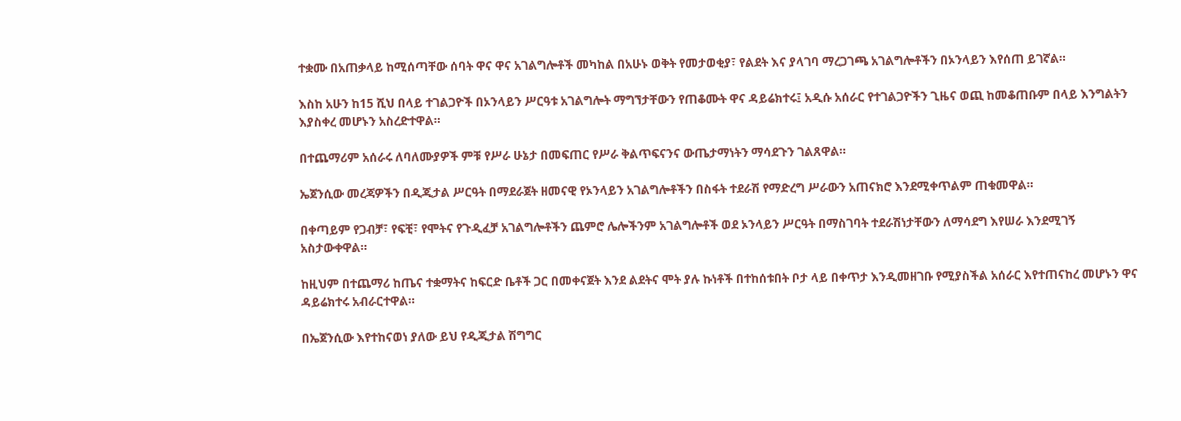ተቋሙ በአጠቃላይ ከሚሰጣቸው ሰባት ዋና ዋና አገልግሎቶች መካከል በአሁኑ ወቅት የመታወቂያ፣ የልደት እና ያላገባ ማረጋገጫ አገልግሎቶችን በኦንላይን እየሰጠ ይገኛል።

እስከ አሁን ከ15 ሺህ በላይ ተገልጋዮች በኦንላይን ሥርዓቱ አገልግሎት ማግኘታቸውን የጠቆሙት ዋና ዳይሬክተሩ፤ አዲሱ አሰራር የተገልጋዮችን ጊዜና ወጪ ከመቆጠቡም በላይ እንግልትን እያስቀረ መሆኑን አስረድተዋል።

በተጨማሪም አሰራሩ ለባለሙያዎች ምቹ የሥራ ሁኔታ በመፍጠር የሥራ ቅልጥፍናንና ውጤታማነትን ማሳደጉን ገልጸዋል።

ኤጀንሲው መረጃዎችን በዲጂታል ሥርዓት በማደራጀት ዘመናዊ የኦንላይን አገልግሎቶችን በስፋት ተደራሽ የማድረግ ሥራውን አጠናክሮ እንደሚቀጥልም ጠቁመዋል።

በቀጣይም የጋብቻ፣ የፍቺ፣ የሞትና የጉዲፈቻ አገልግሎቶችን ጨምሮ ሌሎችንም አገልግሎቶች ወደ ኦንላይን ሥርዓት በማስገባት ተደራሽነታቸውን ለማሳደግ እየሠራ እንደሚገኝ አስታውቀዋል።

ከዚህም በተጨማሪ ከጤና ተቋማትና ከፍርድ ቤቶች ጋር በመቀናጀት እንደ ልደትና ሞት ያሉ ኩነቶች በተከሰቱበት ቦታ ላይ በቀጥታ እንዲመዘገቡ የሚያስችል አሰራር እየተጠናከረ መሆኑን ዋና ዳይሬክተሩ አብራርተዋል።

በኤጀንሲው እየተከናወነ ያለው ይህ የዲጂታል ሽግግር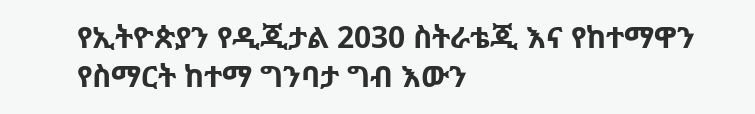የኢትዮጵያን የዲጂታል 2030 ስትራቴጂ እና የከተማዋን የስማርት ከተማ ግንባታ ግብ እውን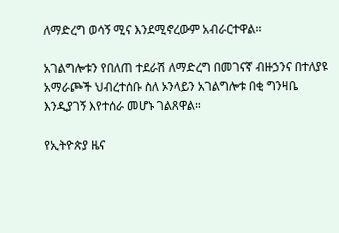ለማድረግ ወሳኝ ሚና እንደሚኖረውም አብራርተዋል፡፡

አገልግሎቱን የበለጠ ተደራሽ ለማድረግ በመገናኛ ብዙኃንና በተለያዩ አማራጮች ህብረተሰቡ ስለ ኦንላይን አገልግሎቱ በቂ ግንዛቤ እንዲያገኝ እየተሰራ መሆኑ ገልጸዋል።

የኢትዮጵያ ዜና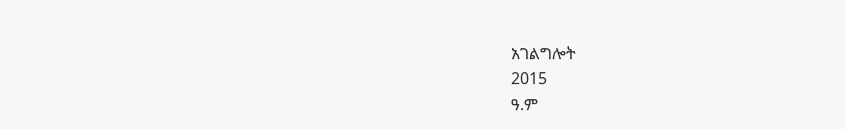አገልግሎት
2015
ዓ.ም